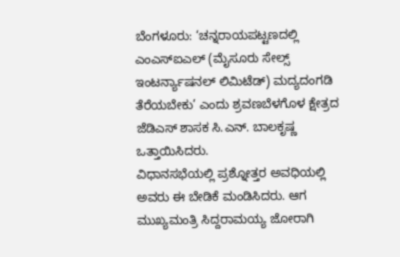ಬೆಂಗಳೂರು: ‘ಚನ್ನರಾಯಪಟ್ಟಣದಲ್ಲಿ ಎಂಎಸ್ಐಎಲ್ (ಮೈಸೂರು ಸೇಲ್ಸ್ ಇಂಟರ್ನ್ಯಾಷನಲ್ ಲಿಮಿಟೆಡ್) ಮದ್ಯದಂಗಡಿ ತೆರೆಯಬೇಕು’ ಎಂದು ಶ್ರವಣಬೆಳಗೊಳ ಕ್ಷೇತ್ರದ ಜೆಡಿಎಸ್ ಶಾಸಕ ಸಿ.ಎನ್. ಬಾಲಕೃಷ್ಣ ಒತ್ತಾಯಿಸಿದರು.
ವಿಧಾನಸಭೆಯಲ್ಲಿ ಪ್ರಶ್ನೋತ್ತರ ಅವಧಿಯಲ್ಲಿ ಅವರು ಈ ಬೇಡಿಕೆ ಮಂಡಿಸಿದರು. ಆಗ ಮುಖ್ಯಮಂತ್ರಿ ಸಿದ್ದರಾಮಯ್ಯ ಜೋರಾಗಿ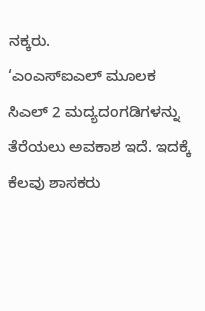ನಕ್ಕರು.
‘ಎಂಎಸ್ಐಎಲ್ ಮೂಲಕ ಸಿಎಲ್ 2 ಮದ್ಯದಂಗಡಿಗಳನ್ನು ತೆರೆಯಲು ಅವಕಾಶ ಇದೆ. ಇದಕ್ಕೆ ಕೆಲವು ಶಾಸಕರು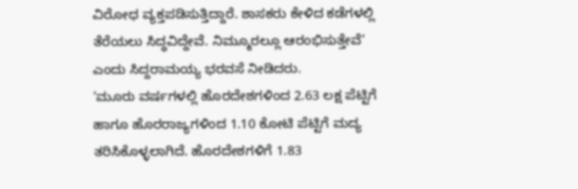ವಿರೋಧ ವ್ಯಕ್ತಪಡಿಸುತ್ತಿದ್ದಾರೆ. ಶಾಸಕರು ಕೇಳಿದ ಕಡೆಗಳಲ್ಲಿ ತೆರೆಯಲು ಸಿದ್ಧವಿದ್ದೇವೆ. ನಿಮ್ಮೂರಲ್ಲೂ ಆರಂಭಿಸುತ್ತೇವೆ’ ಎಂದು ಸಿದ್ದರಾಮಯ್ಯ ಭರವಸೆ ನೀಡಿದರು.
‘ಮೂರು ವರ್ಷಗಳಲ್ಲಿ ಹೊರದೇಶಗಳಿಂದ 2.63 ಲಕ್ಷ ಪೆಟ್ಟಿಗೆ ಹಾಗೂ ಹೊರರಾಜ್ಯಗಳಿಂದ 1.10 ಕೋಟಿ ಪೆಟ್ಟಿಗೆ ಮದ್ಯ ತರಿಸಿಕೊಳ್ಳಲಾಗಿದೆ. ಹೊರದೇಶಗಳಿಗೆ 1.83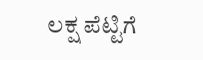ಲಕ್ಷ ಪೆಟ್ಟಿಗೆ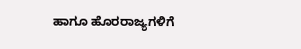ಹಾಗೂ ಹೊರರಾಜ್ಯಗಳಿಗೆ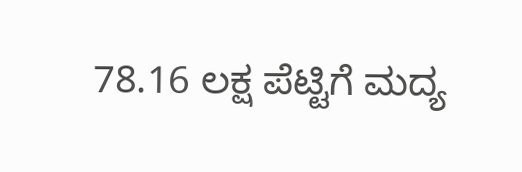78.16 ಲಕ್ಷ ಪೆಟ್ಟಿಗೆ ಮದ್ಯ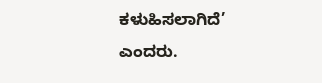ಕಳುಹಿಸಲಾಗಿದೆ’ ಎಂದರು.